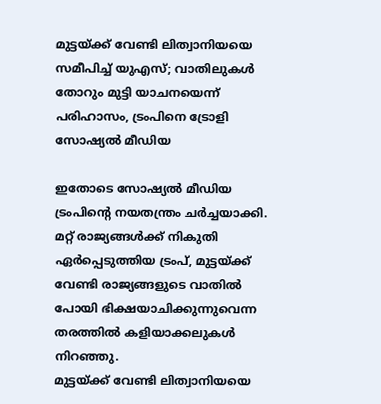മുട്ടയ്ക്ക് വേണ്ടി ലിത്വാനിയയെ സമീപിച്ച് യുഎസ്; വാതിലുകൾ തോറും മുട്ടി യാചനയെന്ന് പരിഹാസം, ട്രംപിനെ ട്രോളി സോഷ്യൽ മീഡിയ

ഇതോടെ സോഷ്യൽ മീഡിയ ട്രംപിൻ്റെ നയതന്ത്രം ചർച്ചയാക്കി. മറ്റ് രാജ്യങ്ങൾക്ക് നികുതി ഏര്‍പ്പെടുത്തിയ ട്രംപ്, മുട്ടയ്ക്ക് വേണ്ടി രാജ്യങ്ങളുടെ വാതില്‍ പോയി ഭിക്ഷയാചിക്കുന്നുവെന്ന തരത്തിൽ കളിയാക്കലുകൾ നിറഞ്ഞു.
മുട്ടയ്ക്ക് വേണ്ടി ലിത്വാനിയയെ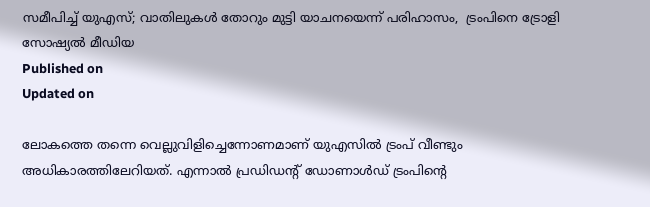സമീപിച്ച് യുഎസ്; വാതിലുകൾ തോറും മുട്ടി യാചനയെന്ന് പരിഹാസം,  ട്രംപിനെ ട്രോളി സോഷ്യൽ മീഡിയ
Published on
Updated on

ലോകത്തെ തന്നെ വെല്ലുവിളിച്ചെന്നോണമാണ് യുഎസിൽ ട്രംപ് വീണ്ടും അധികാരത്തിലേറിയത്. എന്നാൽ പ്രഡിഡൻ്റ് ഡോണാൾഡ് ട്രംപിൻ്റെ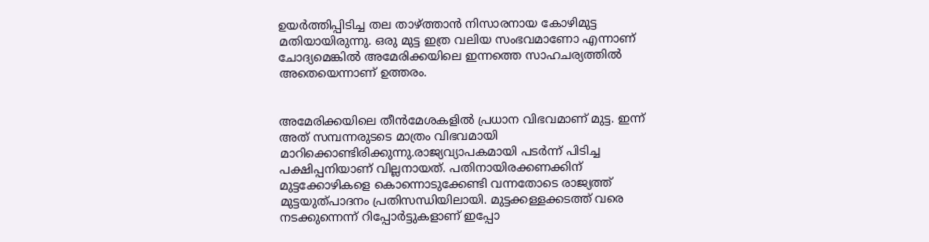ഉയർത്തിപ്പിടിച്ച തല താഴ്ത്താൻ നിസാരനായ കോഴിമുട്ട മതിയായിരുന്നു. ഒരു മുട്ട ഇത്ര വലിയ സംഭവമാണോ എന്നാണ് ചോദ്യമെങ്കിൽ അമേരിക്കയിലെ ഇന്നത്തെ സാഹചര്യത്തിൽ അതെയെന്നാണ് ഉത്തരം.


അമേരിക്കയിലെ തീൻമേശകളിൽ പ്രധാന വിഭവമാണ് മുട്ട. ഇന്ന് അത് സമ്പന്നരുടടെ മാത്രം വിഭവമായി മാറിക്കൊണ്ടിരിക്കുന്നു.രാജ്യവ്യാപകമായി പടര്‍ന്ന് പിടിച്ച പക്ഷിപ്പനിയാണ് വില്ലനായത്. പതിനായിരക്കണക്കിന് മുട്ടക്കോഴികളെ കൊന്നൊടുക്കേണ്ടി വന്നതോടെ രാജ്യത്ത് മുട്ടയുത്പാദനം പ്രതിസന്ധിയിലായി. മുട്ടക്കള്ളക്കടത്ത് വരെ നടക്കുന്നെന്ന് റിപ്പോർട്ടുകളാണ് ഇപ്പോ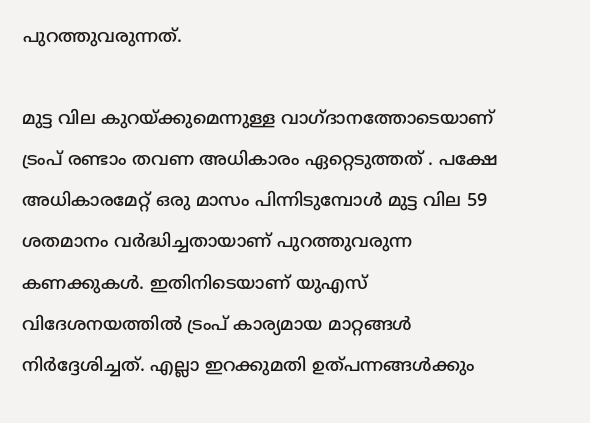പുറത്തുവരുന്നത്.

മുട്ട വില കുറയ്ക്കുമെന്നുള്ള വാഗ്ദാനത്തോടെയാണ് ട്രംപ് രണ്ടാം തവണ അധികാരം ഏറ്റെടുത്തത് . പക്ഷേ അധികാരമേറ്റ് ഒരു മാസം പിന്നിടുമ്പോൾ മുട്ട വില 59 ശതമാനം വര്‍ദ്ധിച്ചതായാണ് പുറത്തുവരുന്ന കണക്കുകൾ. ഇതിനിടെയാണ് യുഎസ് വിദേശനയത്തിൽ ട്രംപ് കാര്യമായ മാറ്റങ്ങൾ നിര്‍ദ്ദേശിച്ചത്. എല്ലാ ഇറക്കുമതി ഉത്പന്നങ്ങൾക്കും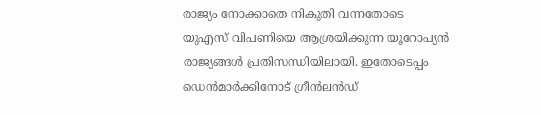രാജ്യം നോക്കാതെ നികുതി വന്നതോടെ യുഎസ് വിപണിയെ ആശ്രയിക്കുന്ന യൂറോപ്യന്‍ രാജ്യങ്ങൾ പ്രതിസന്ധിയിലായി. ഇതോടെപ്പം ഡെന്‍മാർക്കിനോട് ഗ്രീന്‍ലന്‍ഡ്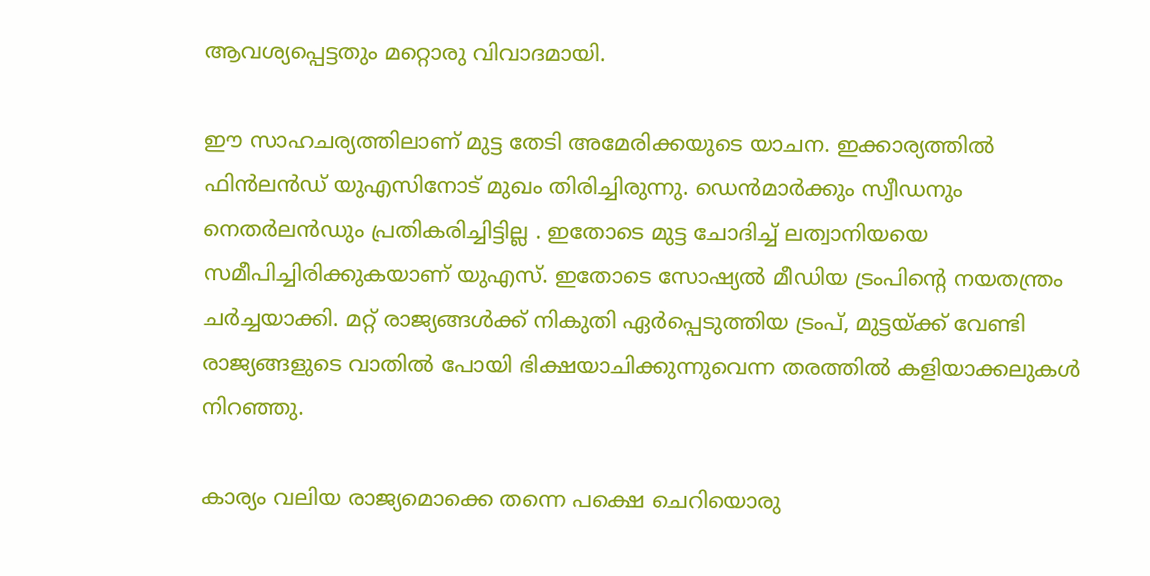ആവശ്യപ്പെട്ടതും മറ്റൊരു വിവാദമായി.

ഈ സാഹചര്യത്തിലാണ് മുട്ട തേടി അമേരിക്കയുടെ യാചന. ഇക്കാര്യത്തിൽ ഫിന്‍ലന്‍ഡ് യുഎസിനോട് മുഖം തിരിച്ചിരുന്നു. ഡെന്‍മാർക്കും സ്വീഡനും നെതർലന്‍ഡും പ്രതികരിച്ചിട്ടില്ല . ഇതോടെ മുട്ട ചോദിച്ച് ലത്വാനിയയെ സമീപിച്ചിരിക്കുകയാണ് യുഎസ്. ഇതോടെ സോഷ്യൽ മീഡിയ ട്രംപിൻ്റെ നയതന്ത്രം ചർച്ചയാക്കി. മറ്റ് രാജ്യങ്ങൾക്ക് നികുതി ഏര്‍പ്പെടുത്തിയ ട്രംപ്, മുട്ടയ്ക്ക് വേണ്ടി രാജ്യങ്ങളുടെ വാതില്‍ പോയി ഭിക്ഷയാചിക്കുന്നുവെന്ന തരത്തിൽ കളിയാക്കലുകൾ നിറഞ്ഞു.

കാര്യം വലിയ രാജ്യമൊക്കെ തന്നെ പക്ഷെ ചെറിയൊരു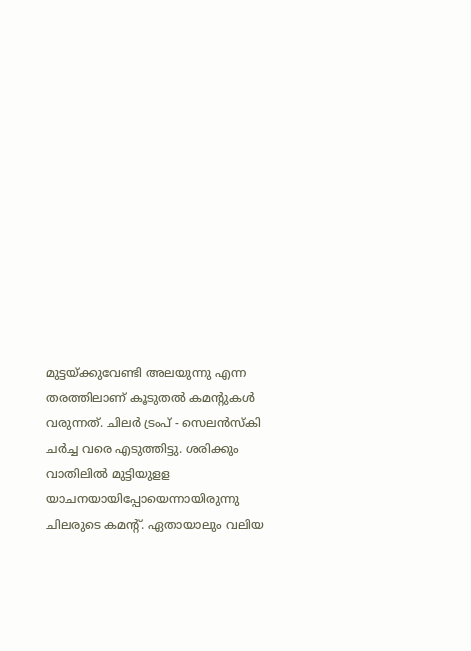മുട്ടയ്ക്കുവേണ്ടി അലയുന്നു എന്ന തരത്തിലാണ് കൂടുതൽ കമൻ്റുകൾ വരുന്നത്. ചിലര്‍ ട്രംപ് - സെലന്‍സ്കി ചര്‍ച്ച വരെ എടുത്തിട്ടു. ശരിക്കും വാതിലിൽ മുട്ടിയുളള യാചനയായിപ്പോയെന്നായിരുന്നു ചിലരുടെ കമൻ്റ്. ഏതായാലും വലിയ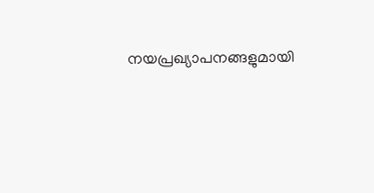നയപ്രഖ്യാപനങ്ങളുമായി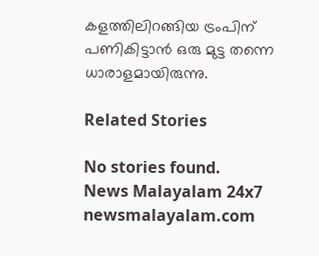കളത്തിലിറങ്ങിയ ട്രംപിന് പണികിട്ടാൻ ഒരു മുട്ട തന്നെ ധാരാളമായിരുന്നു.

Related Stories

No stories found.
News Malayalam 24x7
newsmalayalam.com